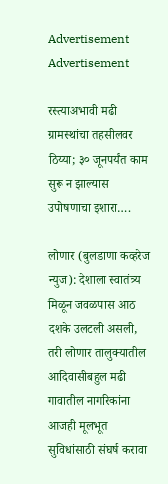Advertisement Advertisement

रस्त्याअभावी मढी ग्रामस्थांचा तहसीलवर ठिय्या; ३० जूनपर्यंत काम सुरू न झाल्यास उपोषणाचा इशारा….

लोणार (बुलडाणा कव्हरेज न्युज): देशाला स्वातंत्र्य मिळून जवळपास आठ दशके उलटली असली, तरी लोणार तालुक्यातील आदिवासीबहुल मढी गावातील नागरिकांना आजही मूलभूत सुविधांसाठी संघर्ष करावा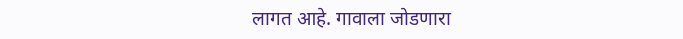लागत आहे. गावाला जोडणारा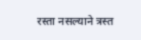रस्ता नसल्याने त्रस्त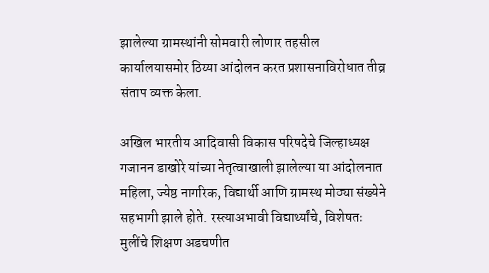झालेल्या ग्रामस्थांनी सोमवारी लोणार तहसील कार्यालयासमोर ठिय्या आंदोलन करत प्रशासनाविरोधात तीव्र संताप व्यक्त केला.

अखिल भारतीय आदिवासी विकास परिषदेचे जिल्हाध्यक्ष गजानन डाखोरे यांच्या नेतृत्वाखाली झालेल्या या आंदोलनात महिला, ज्येष्ठ नागरिक, विद्यार्थी आणि ग्रामस्थ मोठ्या संख्येने सहभागी झाले होते. रस्त्याअभावी विद्यार्थ्यांचे, विशेषतः मुलींचे शिक्षण अडचणीत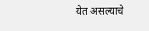येत असल्याचे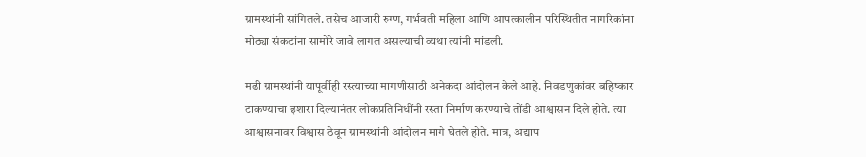ग्रामस्थांनी सांगितले. तसेच आजारी रुग्ण, गर्भवती महिला आणि आपत्कालीन परिस्थितीत नागरिकांना मोठ्या संकटांना सामोरे जावे लागत असल्याची व्यथा त्यांनी मांडली.

मढी ग्रामस्थांनी यापूर्वीही रस्त्याच्या मागणीसाठी अनेकदा आंदोलन केले आहे. निवडणुकांवर बहिष्कार टाकण्याचा इशारा दिल्यानंतर लोकप्रतिनिधींनी रस्ता निर्माण करण्याचे तोंडी आश्वासन दिले होते. त्या आश्वासनावर विश्वास ठेवून ग्रामस्थांनी आंदोलन मागे घेतले होते. मात्र, अद्याप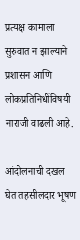प्रत्यक्ष कामाला सुरुवात न झाल्याने प्रशासन आणि लोकप्रतिनिधींविषयी नाराजी वाढली आहे.

आंदोलनाची दखल घेत तहसीलदार भूषण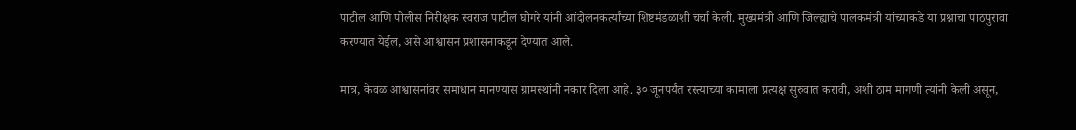पाटील आणि पोलीस निरीक्षक स्वराज पाटील घोगरे यांनी आंदोलनकर्त्यांच्या शिष्टमंडळाशी चर्चा केली. मुख्यमंत्री आणि जिल्ह्याचे पालकमंत्री यांच्याकडे या प्रश्नाचा पाठपुरावा करण्यात येईल, असे आश्वासन प्रशासनाकडून देण्यात आले.

मात्र, केवळ आश्वासनांवर समाधान मानण्यास ग्रामस्थांनी नकार दिला आहे. ३० जूनपर्यंत रस्त्याच्या कामाला प्रत्यक्ष सुरुवात करावी, अशी ठाम मागणी त्यांनी केली असून,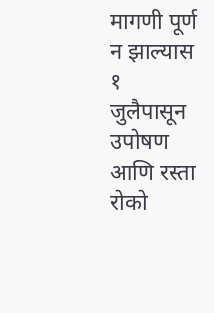मागणी पूर्ण न झाल्यास १ जुलैपासून उपोषण आणि रस्ता रोको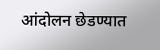आंदोलन छेडण्यात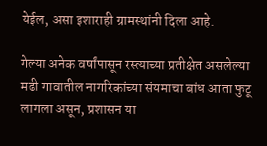येईल, असा इशाराही ग्रामस्थांनी दिला आहे.

गेल्या अनेक वर्षांपासून रस्त्याच्या प्रतीक्षेत असलेल्या मढी गावातील नागरिकांच्या संयमाचा बांध आता फुटू लागला असून, प्रशासन या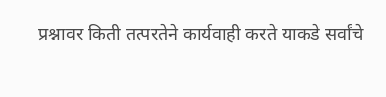प्रश्नावर किती तत्परतेने कार्यवाही करते याकडे सर्वांचे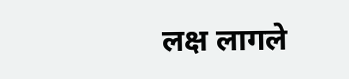लक्ष लागले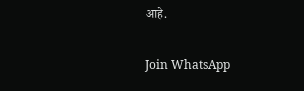आहे.

Join WhatsApp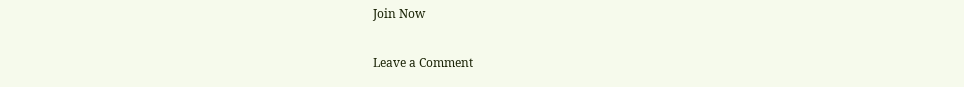Join Now

Leave a Comment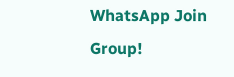WhatsApp Join Group!